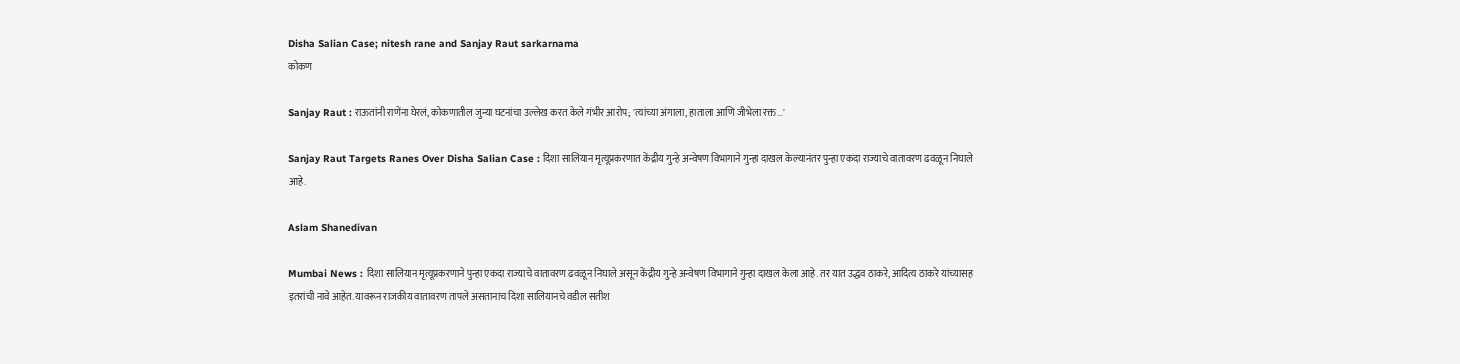Disha Salian Case; nitesh rane and Sanjay Raut sarkarnama
कोकण

Sanjay Raut : राऊतांनी राणेंना घेरलं, कोकणातील जुन्या घटनांचा उल्लेख करत केले गंभीर आरोप; 'त्यांच्या अंगाला, हाताला आणि जीभेला रक्त...'

Sanjay Raut Targets Ranes Over Disha Salian Case : दिशा सालियान मृत्यूप्रकरणात केंद्रीय गुन्हे अन्वेषण विभागाने गुन्हा दाखल केल्यानंतर पुन्हा एकदा राज्याचे वातावरण ढवळून निघाले आहे.

Aslam Shanedivan

Mumbai News : दिशा सालियान मृत्यूप्रकरणाने पुन्हा एकदा राज्याचे वातावरण ढवळून निघाले असून केंद्रीय गुन्हे अन्वेषण विभागाने गुन्हा दाखल केला आहे. तर यात उद्धव ठाकरे, आदित्य ठाकरे यांच्यासह इतरांची नावे आहेत. यावरून राजकीय वातावरण तापले असतानाच दिशा सालियानचे वडील सतीश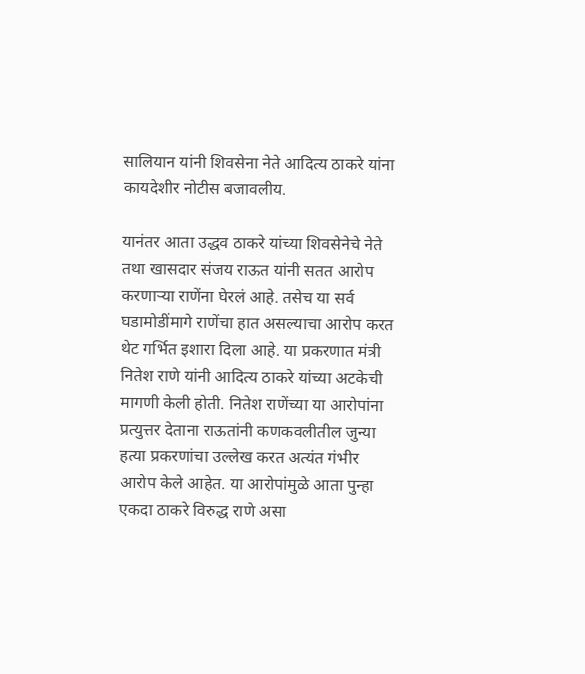सालियान यांनी शिवसेना नेते आदित्य ठाकरे यांना कायदेशीर नोटीस बजावलीय.

यानंतर आता उद्धव ठाकरे यांच्या शिवसेनेचे नेते तथा खासदार संजय राऊत यांनी सतत आरोप करणाऱ्या राणेंना घेरलं आहे. तसेच या सर्व घडामोडींमागे राणेंचा हात असल्याचा आरोप करत थेट गर्भित इशारा दिला आहे. या प्रकरणात मंत्री नितेश राणे यांनी आदित्य ठाकरे यांच्या अटकेची मागणी केली होती. नितेश राणेंच्या या आरोपांना प्रत्युत्तर देताना राऊतांनी कणकवलीतील जुन्या हत्या प्रकरणांचा उल्लेख करत अत्यंत गंभीर आरोप केले आहेत. या आरोपांमुळे आता पुन्हा एकदा ठाकरे विरुद्ध राणे असा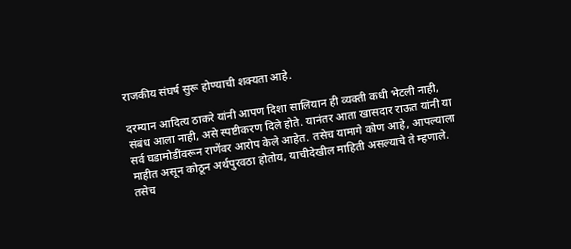राजकीय संघर्ष सुरू होण्याची शक्यता आहे.

दरम्यान आदित्य ठाकरे यांनी आपण दिशा सालियान ही व्यक्ती कधी भेटली नाही, संबंध आला नाही, असे स्पष्टीकरण दिले होते. यानंतर आता खासदार राऊत यांनी या सर्व घडामोडींवरून राणेंवर आरोप केले आहेत. तसेच यामागे कोण आहे, आपल्याला माहीत असून कोठून अर्थपुरवठा होतोय, याचीदेखील माहिती असल्याचे ते म्हणाले. तसेच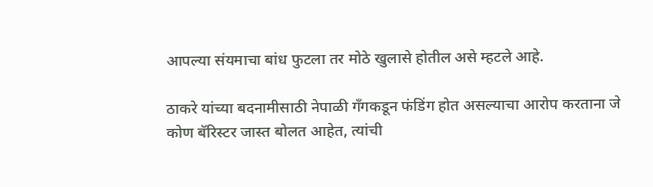आपल्या संयमाचा बांध फुटला तर मोठे खुलासे होतील असे म्हटले आहे.

ठाकरे यांच्या बदनामीसाठी नेपाळी गँगकडून फंडिंग होत असल्याचा आरोप करताना जे कोण बॅरिस्टर जास्त बोलत आहेत, त्यांची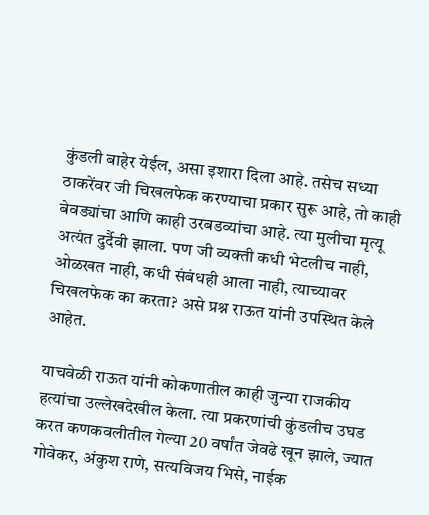कुंडली बाहेर येईल, असा इशारा दिला आहे. तसेच सध्या ठाकरेंवर जी चिखलफेक करण्याचा प्रकार सुरू आहे, तो काही बेवड्यांचा आणि काही उरबडव्यांचा आहे. त्या मुलीचा मृत्यू अत्यंत दुर्दैवी झाला. पण जी व्यक्ती कधी भेटलीच नाही, ओळखत नाही, कधी संबंधही आला नाही, त्याच्यावर चिखलफेक का करता? असे प्रश्न राऊत यांनी उपस्थित केले आहेत.

याचवेळी राऊत यांनी कोकणातील काही जुन्या राजकीय हत्यांचा उल्लेखदेखील केला. त्या प्रकरणांची कुंडलीच उघड करत कणकवलीतील गेल्या 20 वर्षांत जेवढे खून झाले, ज्यात गोवेकर, अंकुश राणे, सत्यविजय भिसे, नाईक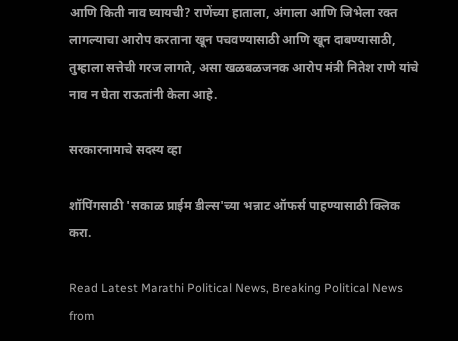आणि किती नाव घ्यायची? राणेंच्या हाताला, अंगाला आणि जिभेला रक्त लागल्याचा आरोप करताना खून पचवण्यासाठी आणि खून दाबण्यासाठी, तुम्हाला सत्तेची गरज लागते, असा खळबळजनक आरोप मंत्री नितेश राणे यांचे नाव न घेता राऊतांनी केला आहे.

सरकारनामाचे सदस्य व्हा

शॉपिंगसाठी 'सकाळ प्राईम डील्स'च्या भन्नाट ऑफर्स पाहण्यासाठी क्लिक करा.

Read Latest Marathi Political News, Breaking Political News from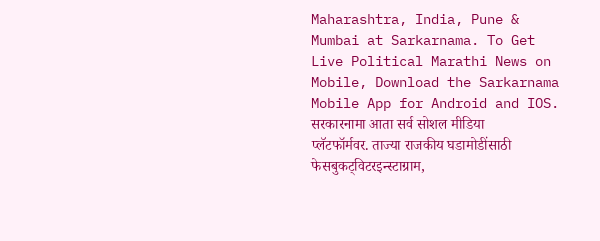Maharashtra, India, Pune & Mumbai at Sarkarnama. To Get Live Political Marathi News on Mobile, Download the Sarkarnama Mobile App for Android and IOS. सरकारनामा आता सर्व सोशल मीडिया प्लॅटफॉर्मवर. ताज्या राजकीय घडामोडींसाठी फेसबुकट्विटरइन्स्टाग्राम,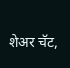शेअर चॅट,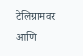टेलिग्रामवर आणि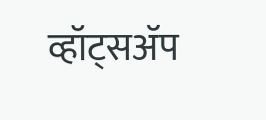व्हॉट्सॲप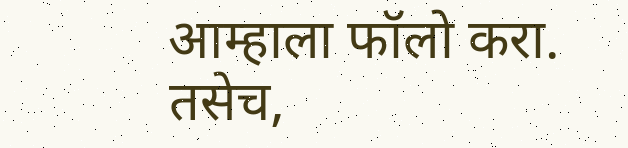आम्हाला फॉलो करा. तसेच,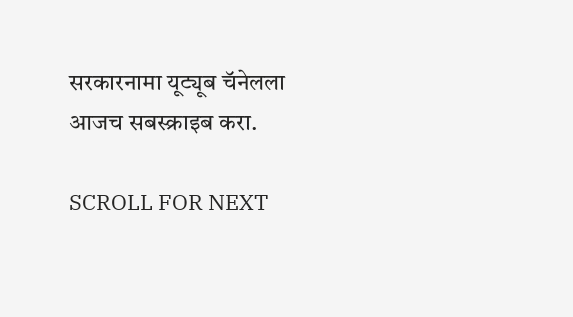सरकारनामा यूट्यूब चॅनेलला आजच सबस्क्राइब करा.

SCROLL FOR NEXT